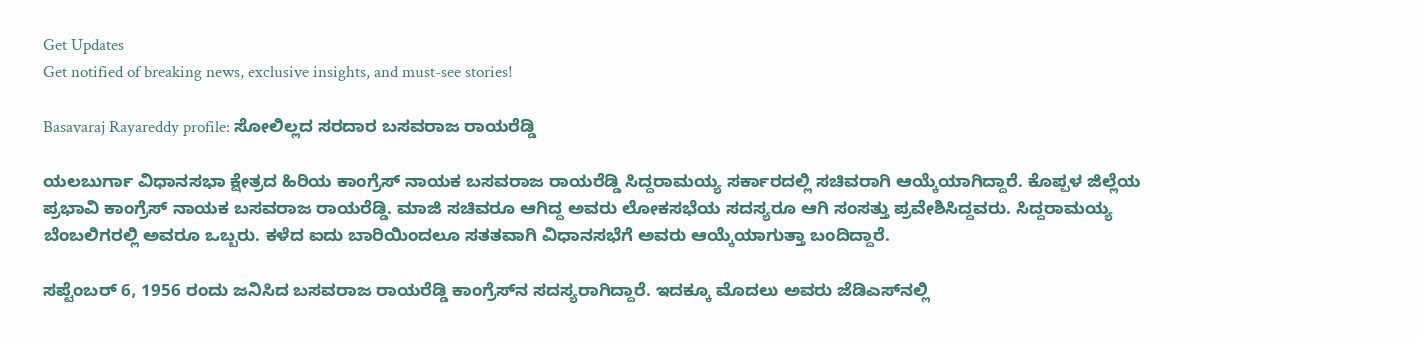Get Updates
Get notified of breaking news, exclusive insights, and must-see stories!

Basavaraj Rayareddy profile: ಸೋಲಿಲ್ಲದ ಸರದಾರ ಬಸವರಾಜ ರಾಯರೆಡ್ಡಿ

ಯಲಬುರ್ಗಾ ವಿಧಾನಸಭಾ ಕ್ಷೇತ್ರದ ಹಿರಿಯ ಕಾಂಗ್ರೆಸ್‌ ನಾಯಕ ಬಸವರಾಜ ರಾಯರೆಡ್ಡಿ ಸಿದ್ದರಾಮಯ್ಯ ಸರ್ಕಾರದಲ್ಲಿ ಸಚಿವರಾಗಿ ಆಯ್ಕೆಯಾಗಿದ್ದಾರೆ. ಕೊಪ್ಪಳ ಜಿಲ್ಲೆಯ ಪ್ರಭಾವಿ ಕಾಂಗ್ರೆಸ್‌ ನಾಯಕ ಬಸವರಾಜ ರಾಯರೆಡ್ಡಿ. ಮಾಜಿ ಸಚಿವರೂ ಆಗಿದ್ದ ಅವರು ಲೋಕಸಭೆಯ ಸದಸ್ಯರೂ ಆಗಿ ಸಂಸತ್ತು ಪ್ರವೇಶಿಸಿದ್ದವರು. ಸಿದ್ದರಾಮಯ್ಯ ಬೆಂಬಲಿಗರಲ್ಲಿ ಅವರೂ ಒಬ್ಬರು. ಕಳೆದ ಐದು ಬಾರಿಯಿಂದಲೂ ಸತತವಾಗಿ ವಿಧಾನಸಭೆಗೆ ಅವರು ಆಯ್ಕೆಯಾಗುತ್ತಾ ಬಂದಿದ್ದಾರೆ.

ಸಪ್ಟೆಂಬರ್ 6, 1956 ರಂದು ಜನಿಸಿದ ಬಸವರಾಜ ರಾಯರೆಡ್ಡಿ ಕಾಂಗ್ರೆಸ್‌ನ ಸದಸ್ಯರಾಗಿದ್ದಾರೆ. ಇದಕ್ಕೂ ಮೊದಲು ಅವರು ಜೆಡಿಎಸ್‌ನಲ್ಲಿ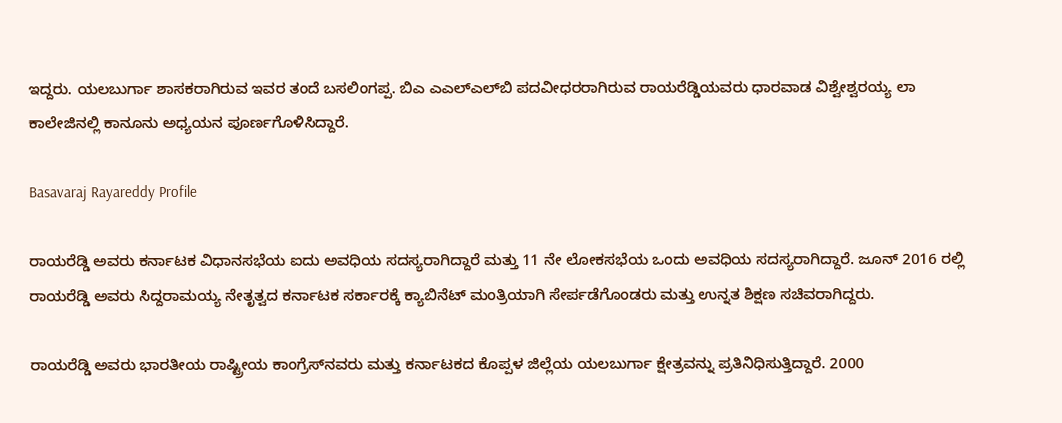ಇದ್ದರು. ಯಲಬುರ್ಗಾ ಶಾಸಕರಾಗಿರುವ ಇವರ ತಂದೆ ಬಸಲಿಂಗಪ್ಪ. ಬಿಎ ಎಎಲ್‌ಎಲ್‌ಬಿ ಪದವೀಧರರಾಗಿರುವ ರಾಯರೆಡ್ಡಿಯವರು ಧಾರವಾಡ ವಿಶ್ವೇಶ್ವರಯ್ಯ ಲಾ ಕಾಲೇಜಿನಲ್ಲಿ ಕಾನೂನು ಅಧ್ಯಯನ ಪೂರ್ಣಗೊಳಿಸಿದ್ದಾರೆ.

Basavaraj Rayareddy Profile

ರಾಯರೆಡ್ಡಿ ಅವರು ಕರ್ನಾಟಕ ವಿಧಾನಸಭೆಯ ಐದು ಅವಧಿಯ ಸದಸ್ಯರಾಗಿದ್ದಾರೆ ಮತ್ತು 11 ನೇ ಲೋಕಸಭೆಯ ಒಂದು ಅವಧಿಯ ಸದಸ್ಯರಾಗಿದ್ದಾರೆ. ಜೂನ್ 2016 ರಲ್ಲಿ ರಾಯರೆಡ್ಡಿ ಅವರು ಸಿದ್ದರಾಮಯ್ಯ ನೇತೃತ್ವದ ಕರ್ನಾಟಕ ಸರ್ಕಾರಕ್ಕೆ ಕ್ಯಾಬಿನೆಟ್ ಮಂತ್ರಿಯಾಗಿ ಸೇರ್ಪಡೆಗೊಂಡರು ಮತ್ತು ಉನ್ನತ ಶಿಕ್ಷಣ ಸಚಿವರಾಗಿದ್ದರು.

ರಾಯರೆಡ್ಡಿ ಅವರು ಭಾರತೀಯ ರಾಷ್ಟ್ರೀಯ ಕಾಂಗ್ರೆಸ್‌ನವರು ಮತ್ತು ಕರ್ನಾಟಕದ ಕೊಪ್ಪಳ ಜಿಲ್ಲೆಯ ಯಲಬುರ್ಗಾ ಕ್ಷೇತ್ರವನ್ನು ಪ್ರತಿನಿಧಿಸುತ್ತಿದ್ದಾರೆ. 2000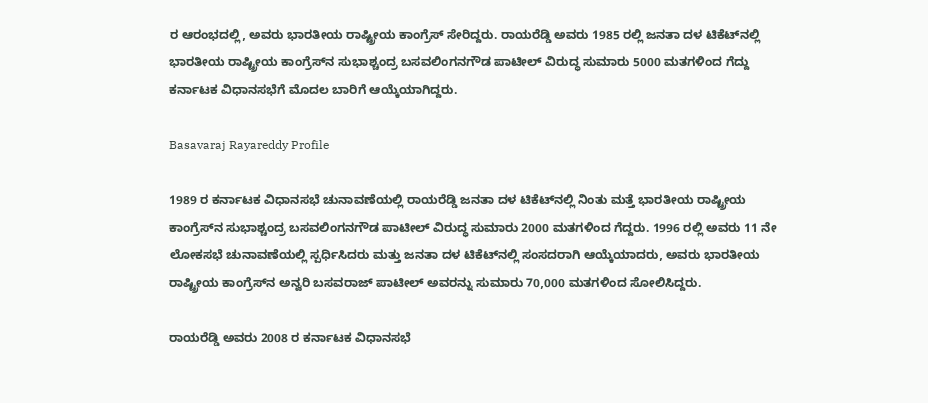ರ ಆರಂಭದಲ್ಲಿ, ಅವರು ಭಾರತೀಯ ರಾಷ್ಟ್ರೀಯ ಕಾಂಗ್ರೆಸ್ ಸೇರಿದ್ದರು. ರಾಯರೆಡ್ಡಿ ಅವರು 1985 ರಲ್ಲಿ ಜನತಾ ದಳ ಟಿಕೆಟ್‌ನಲ್ಲಿ ಭಾರತೀಯ ರಾಷ್ಟ್ರೀಯ ಕಾಂಗ್ರೆಸ್‌ನ ಸುಭಾಶ್ಚಂದ್ರ ಬಸವಲಿಂಗನಗೌಡ ಪಾಟೀಲ್ ವಿರುದ್ಧ ಸುಮಾರು 5000 ಮತಗಳಿಂದ ಗೆದ್ದು ಕರ್ನಾಟಕ ವಿಧಾನಸಭೆಗೆ ಮೊದಲ ಬಾರಿಗೆ ಆಯ್ಕೆಯಾಗಿದ್ದರು.

Basavaraj Rayareddy Profile

1989 ರ ಕರ್ನಾಟಕ ವಿಧಾನಸಭೆ ಚುನಾವಣೆಯಲ್ಲಿ ರಾಯರೆಡ್ಡಿ ಜನತಾ ದಳ ಟಿಕೆಟ್‌ನಲ್ಲಿ ನಿಂತು ಮತ್ತೆ ಭಾರತೀಯ ರಾಷ್ಟ್ರೀಯ ಕಾಂಗ್ರೆಸ್‌ನ ಸುಭಾಶ್ಚಂದ್ರ ಬಸವಲಿಂಗನಗೌಡ ಪಾಟೀಲ್ ವಿರುದ್ಧ ಸುಮಾರು 2000 ಮತಗಳಿಂದ ಗೆದ್ದರು. 1996 ರಲ್ಲಿ ಅವರು 11 ನೇ ಲೋಕಸಭೆ ಚುನಾವಣೆಯಲ್ಲಿ ಸ್ಪರ್ಧಿಸಿದರು ಮತ್ತು ಜನತಾ ದಳ ಟಿಕೆಟ್‌ನಲ್ಲಿ ಸಂಸದರಾಗಿ ಆಯ್ಕೆಯಾದರು, ಅವರು ಭಾರತೀಯ ರಾಷ್ಟ್ರೀಯ ಕಾಂಗ್ರೆಸ್‌ನ ಅನ್ವರಿ ಬಸವರಾಜ್ ಪಾಟೀಲ್ ಅವರನ್ನು ಸುಮಾರು 70,000 ಮತಗಳಿಂದ ಸೋಲಿಸಿದ್ದರು.

ರಾಯರೆಡ್ಡಿ ಅವರು 2008 ರ ಕರ್ನಾಟಕ ವಿಧಾನಸಭೆ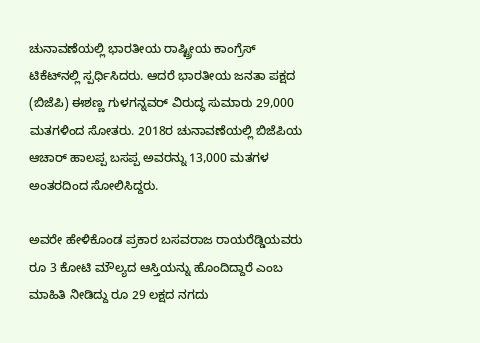ಚುನಾವಣೆಯಲ್ಲಿ ಭಾರತೀಯ ರಾಷ್ಟ್ರೀಯ ಕಾಂಗ್ರೆಸ್ ಟಿಕೆಟ್‌ನಲ್ಲಿ ಸ್ಪರ್ಧಿಸಿದರು. ಆದರೆ ಭಾರತೀಯ ಜನತಾ ಪಕ್ಷದ (ಬಿಜೆಪಿ) ಈಶಣ್ಣ ಗುಳಗನ್ನವರ್ ವಿರುದ್ಧ ಸುಮಾರು 29,000 ಮತಗಳಿಂದ ಸೋತರು. 2018ರ ಚುನಾವಣೆಯಲ್ಲಿ ಬಿಜೆಪಿಯ ಆಚಾರ್ ಹಾಲಪ್ಪ ಬಸಪ್ಪ ಅವರನ್ನು 13,000 ಮತಗಳ ಅಂತರದಿಂದ ಸೋಲಿಸಿದ್ದರು.

ಅವರೇ ಹೇಳಿಕೊಂಡ ಪ್ರಕಾರ ಬಸವರಾಜ ರಾಯರೆಡ್ಡಿಯವರು ರೂ 3 ಕೋಟಿ ಮೌಲ್ಯದ ಆಸ್ತಿಯನ್ನು ಹೊಂದಿದ್ದಾರೆ ಎಂಬ ಮಾಹಿತಿ ನೀಡಿದ್ದು ರೂ 29 ಲಕ್ಷದ ನಗದು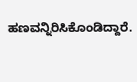ಹಣವನ್ನಿರಿಸಿಕೊಂಡಿದ್ದಾರೆ.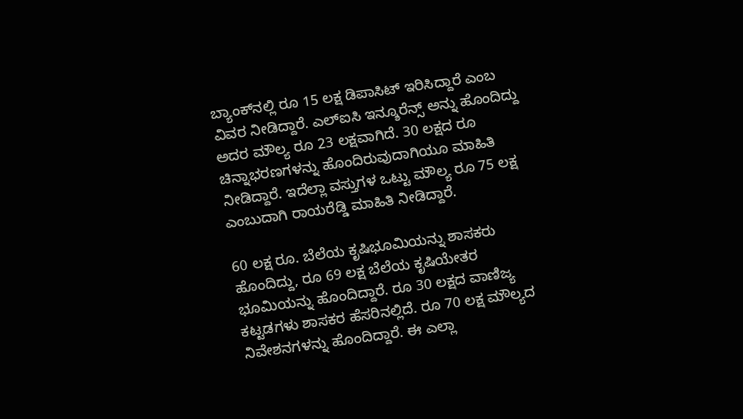ಬ್ಯಾಂಕ್‌ನಲ್ಲಿ ರೂ 15 ಲಕ್ಷ ಡಿಪಾಸಿಟ್ ಇರಿಸಿದ್ದಾರೆ ಎಂಬ ವಿವರ ನೀಡಿದ್ದಾರೆ. ಎಲ್‌ಐಸಿ ಇನ್ಶೂರೆನ್ಸ್‌ ಅನ್ನು ಹೊಂದಿದ್ದು ಅದರ ಮೌಲ್ಯ ರೂ 23 ಲಕ್ಷವಾಗಿದೆ. 30 ಲಕ್ಷದ ರೂ ಚಿನ್ನಾಭರಣಗಳನ್ನು ಹೊಂದಿರುವುದಾಗಿಯೂ ಮಾಹಿತಿ ನೀಡಿದ್ದಾರೆ. ಇದೆಲ್ಲಾ ವಸ್ತುಗಳ ಒಟ್ಟು ಮೌಲ್ಯ ರೂ 75 ಲಕ್ಷ ಎಂಬುದಾಗಿ ರಾಯರೆಡ್ಡಿ ಮಾಹಿತಿ ನೀಡಿದ್ದಾರೆ.

60 ಲಕ್ಷ ರೂ. ಬೆಲೆಯ ಕೃಷಿಭೂಮಿಯನ್ನು ಶಾಸಕರು ಹೊಂದಿದ್ದು, ರೂ 69 ಲಕ್ಷ ಬೆಲೆಯ ಕೃಷಿಯೇತರ ಭೂಮಿಯನ್ನು ಹೊಂದಿದ್ದಾರೆ. ರೂ 30 ಲಕ್ಷದ ವಾಣಿಜ್ಯ ಕಟ್ಟಡಗಳು ಶಾಸಕರ ಹೆಸರಿನಲ್ಲಿದೆ. ರೂ 70 ಲಕ್ಷ ಮೌಲ್ಯದ ನಿವೇಶನಗಳನ್ನು ಹೊಂದಿದ್ದಾರೆ. ಈ ಎಲ್ಲಾ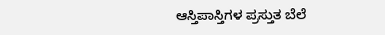ಆಸ್ತಿಪಾಸ್ತಿಗಳ ಪ್ರಸ್ತುತ ಬೆಲೆ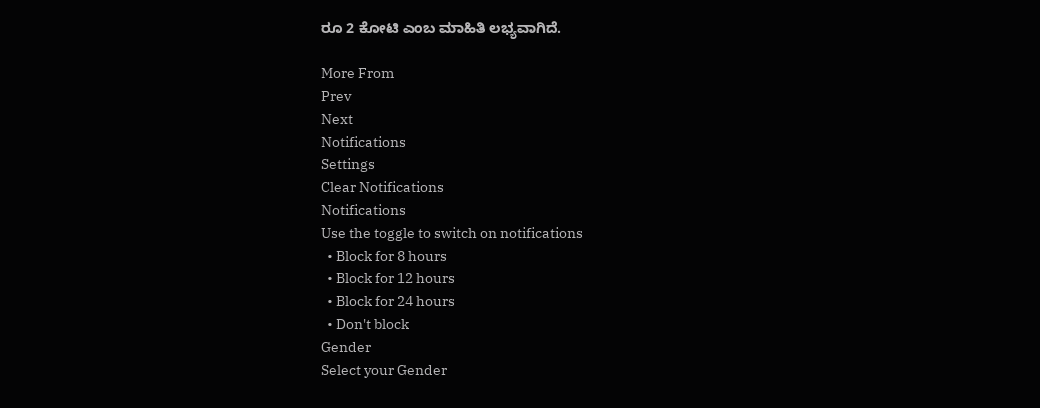ರೂ 2 ಕೋಟಿ ಎಂಬ ಮಾಹಿತಿ ಲಭ್ಯವಾಗಿದೆ.

More From
Prev
Next
Notifications
Settings
Clear Notifications
Notifications
Use the toggle to switch on notifications
  • Block for 8 hours
  • Block for 12 hours
  • Block for 24 hours
  • Don't block
Gender
Select your Gender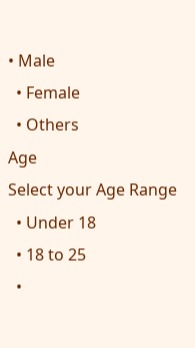• Male
  • Female
  • Others
Age
Select your Age Range
  • Under 18
  • 18 to 25
  •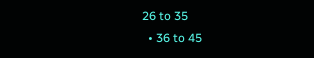26 to 35
  • 36 to 45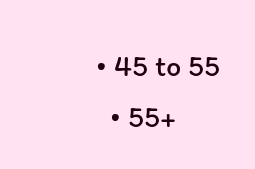• 45 to 55
  • 55+